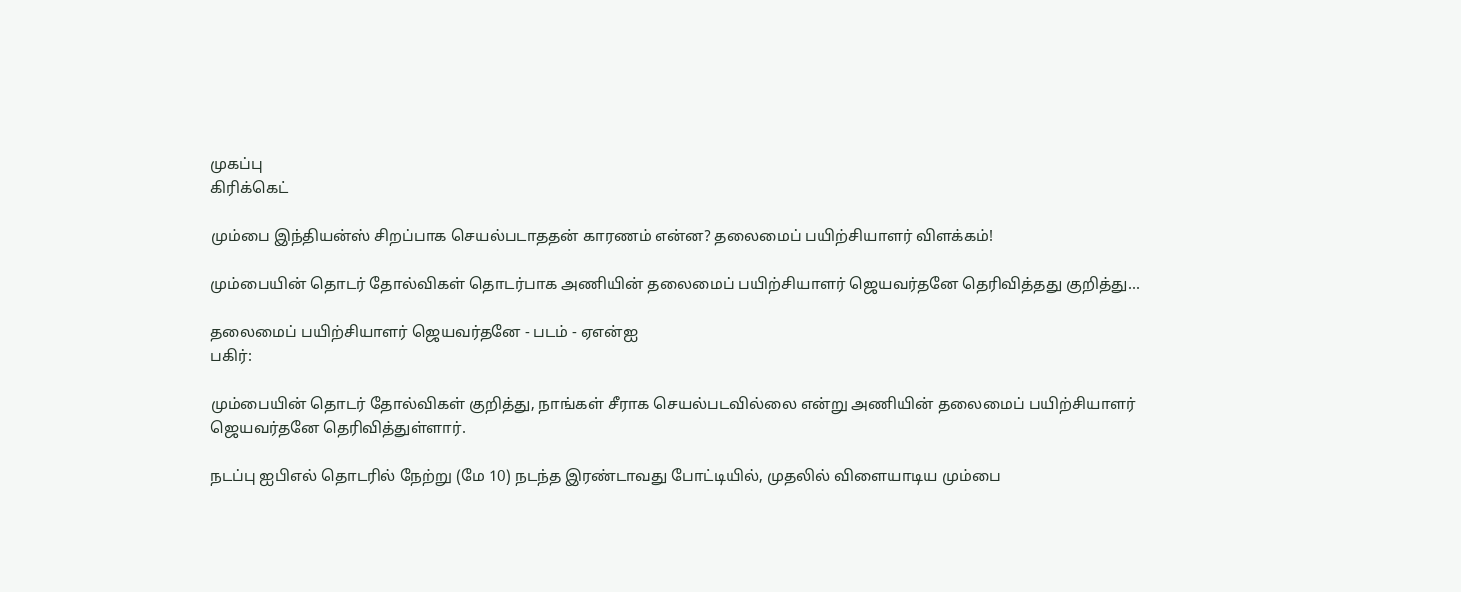முகப்பு
கிரிக்கெட்

மும்பை இந்தியன்ஸ் சிறப்பாக செயல்படாததன் காரணம் என்ன? தலைமைப் பயிற்சியாளர் விளக்கம்!

மும்பையின் தொடர் தோல்விகள் தொடர்பாக அணியின் தலைமைப் பயிற்சியாளர் ஜெயவர்தனே தெரிவித்தது குறித்து...

தலைமைப் பயிற்சியாளர் ஜெயவர்தனே - படம் - ஏஎன்ஐ
பகிர்:

மும்பையின் தொடர் தோல்விகள் குறித்து, நாங்கள் சீராக செயல்படவில்லை என்று அணியின் தலைமைப் பயிற்சியாளர் ஜெயவர்தனே தெரிவித்துள்ளார்.

நடப்பு ஐபிஎல் தொடரில் நேற்று (மே 10) நடந்த இரண்டாவது போட்டியில், முதலில் விளையாடிய மும்பை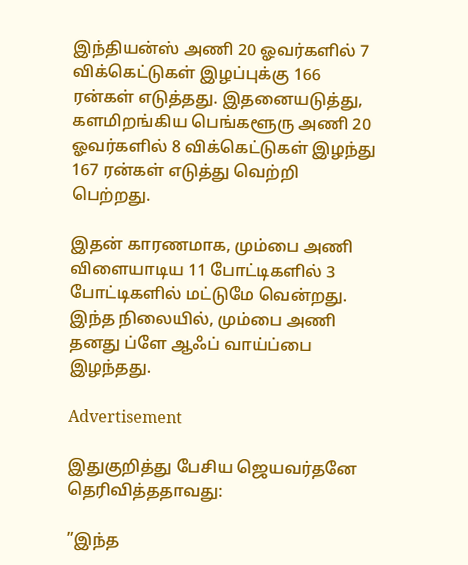இந்தியன்ஸ் அணி 20 ஓவர்களில் 7 விக்கெட்டுகள் இழப்புக்கு 166 ரன்கள் எடுத்தது. இதனையடுத்து, களமிறங்கிய பெங்களூரு அணி 20 ஓவர்களில் 8 விக்கெட்டுகள் இழந்து 167 ரன்கள் எடுத்து வெற்றி பெற்றது.

இதன் காரணமாக, மும்பை அணி விளையாடிய 11 போட்டிகளில் 3 போட்டிகளில் மட்டுமே வென்றது. இந்த நிலையில், மும்பை அணி தனது ப்ளே ஆஃப் வாய்ப்பை இழந்தது.

Advertisement

இதுகுறித்து பேசிய ஜெயவர்தனே தெரிவித்ததாவது:

”இந்த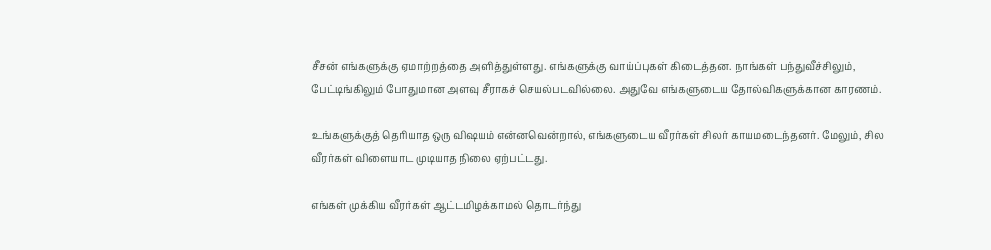சீசன் எங்களுக்கு ஏமாற்றத்தை அளித்துள்ளது. எங்களுக்கு வாய்ப்புகள் கிடைத்தன. நாங்கள் பந்துவீச்சிலும், பேட்டிங்கிலும் போதுமான அளவு சீராகச் செயல்படவில்லை. அதுவே எங்களுடைய தோல்விகளுக்கான காரணம்.

உங்களுக்குத் தெரியாத ஒரு விஷயம் என்னவென்றால், எங்களுடைய வீரர்கள் சிலர் காயமடைந்தனர். மேலும், சில வீரர்கள் விளையாட முடியாத நிலை ஏற்பட்டது.

எங்கள் முக்கிய வீரர்கள் ஆட்டமிழக்காமல் தொடர்ந்து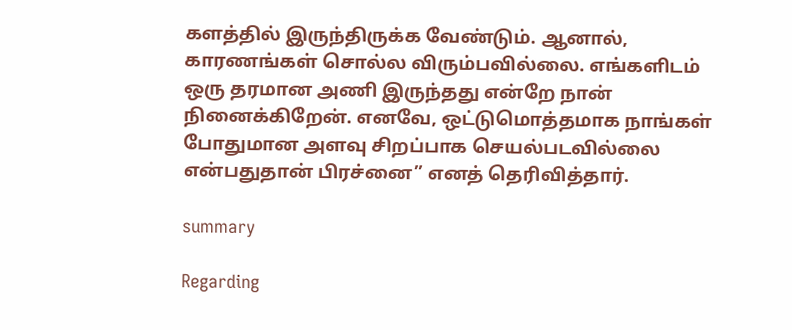களத்தில் இருந்திருக்க வேண்டும். ஆனால், காரணங்கள் சொல்ல விரும்பவில்லை. எங்களிடம் ஒரு தரமான அணி இருந்தது என்றே நான் நினைக்கிறேன். எனவே, ஒட்டுமொத்தமாக நாங்கள் போதுமான அளவு சிறப்பாக செயல்படவில்லை என்பதுதான் பிரச்னை” எனத் தெரிவித்தார்.

summary

Regarding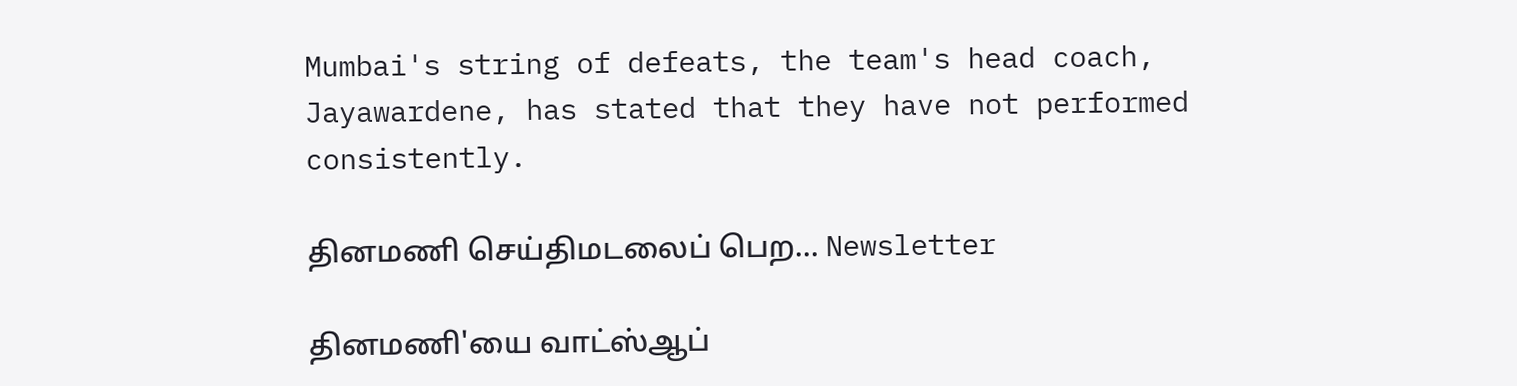Mumbai's string of defeats, the team's head coach, Jayawardene, has stated that they have not performed consistently.

தினமணி செய்திமடலைப் பெற... Newsletter

தினமணி'யை வாட்ஸ்ஆப்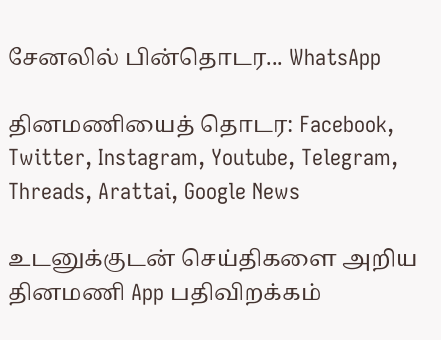சேனலில் பின்தொடர... WhatsApp

தினமணியைத் தொடர: Facebook, Twitter, Instagram, Youtube, Telegram, Threads, Arattai, Google News

உடனுக்குடன் செய்திகளை அறிய தினமணி App பதிவிறக்கம்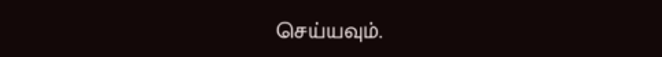செய்யவும்.